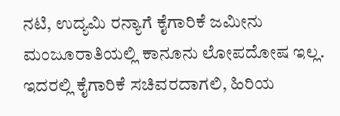ನಟಿ, ಉದ್ಯಮಿ ರನ್ಯಾಗೆ ಕೈಗಾರಿಕೆ ಜಮೀನು ಮಂಜೂರಾತಿಯಲ್ಲಿ ಕಾನೂನು ಲೋಪದೋಷ ಇಲ್ಲ. ಇದರಲ್ಲಿ ಕೈಗಾರಿಕೆ ಸಚಿವರದಾಗಲಿ, ಹಿರಿಯ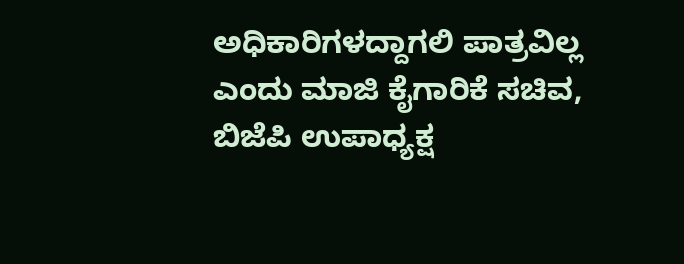ಅಧಿಕಾರಿಗಳದ್ದಾಗಲಿ ಪಾತ್ರವಿಲ್ಲ ಎಂದು ಮಾಜಿ ಕೈಗಾರಿಕೆ ಸಚಿವ, ಬಿಜೆಪಿ ಉಪಾಧ್ಯಕ್ಷ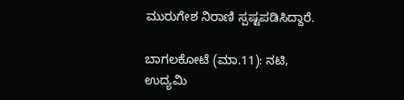ಮುರುಗೇಶ ನಿರಾಣಿ ಸ್ಪಷ್ಟಪಡಿಸಿದ್ದಾರೆ.

ಬಾಗಲಕೋಟೆ (ಮಾ.11): ನಟಿ, ಉದ್ಯಮಿ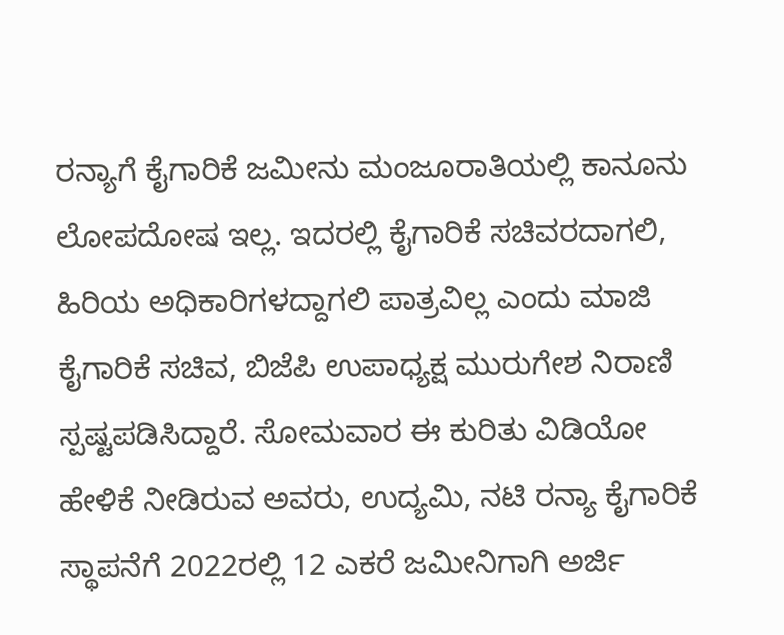ರನ್ಯಾಗೆ ಕೈಗಾರಿಕೆ ಜಮೀನು ಮಂಜೂರಾತಿಯಲ್ಲಿ ಕಾನೂನು ಲೋಪದೋಷ ಇಲ್ಲ. ಇದರಲ್ಲಿ ಕೈಗಾರಿಕೆ ಸಚಿವರದಾಗಲಿ, ಹಿರಿಯ ಅಧಿಕಾರಿಗಳದ್ದಾಗಲಿ ಪಾತ್ರವಿಲ್ಲ ಎಂದು ಮಾಜಿ ಕೈಗಾರಿಕೆ ಸಚಿವ, ಬಿಜೆಪಿ ಉಪಾಧ್ಯಕ್ಷ ಮುರುಗೇಶ ನಿರಾಣಿ ಸ್ಪಷ್ಟಪಡಿಸಿದ್ದಾರೆ. ಸೋಮವಾರ ಈ ಕುರಿತು ವಿಡಿಯೋ ಹೇಳಿಕೆ ನೀಡಿರುವ ಅವರು, ಉದ್ಯಮಿ, ನಟಿ ರನ್ಯಾ ಕೈಗಾರಿಕೆ ಸ್ಥಾಪನೆಗೆ 2022ರಲ್ಲಿ 12 ಎಕರೆ ಜಮೀನಿಗಾಗಿ ಅರ್ಜಿ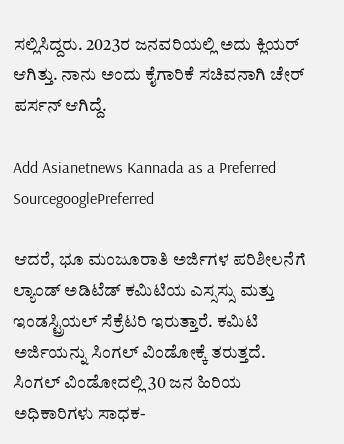ಸಲ್ಲಿಸಿದ್ದರು. 2023ರ ಜನವರಿಯಲ್ಲಿ ಅದು ಕ್ಲಿಯರ್ ಆಗಿತ್ತು. ನಾನು ಅಂದು ಕೈಗಾರಿಕೆ ಸಚಿವನಾಗಿ ಚೇರ್ ಪರ್ಸನ್‌ ಆಗಿದ್ದೆ.

Add Asianetnews Kannada as a Preferred SourcegooglePreferred

ಆದರೆ, ಭೂ ಮಂಜೂರಾತಿ ಅರ್ಜಿಗಳ ಪರಿಶೀಲನೆಗೆ ಲ್ಯಾಂಡ್ ಅಡಿಟೆಡ್ ಕಮಿಟಿಯ ಎಸ್ಸಸ್ಸು ಮತ್ತು ಇಂಡಸ್ಟ್ರಿಯಲ್ ಸೆಕ್ರೆಟರಿ ಇರುತ್ತಾರೆ. ಕಮಿಟಿ ಅರ್ಜಿಯನ್ನು ಸಿಂಗಲ್ ವಿಂಡೋಕ್ಕೆ ತರುತ್ತದೆ. ಸಿಂಗಲ್ ವಿಂಡೋದಲ್ಲಿ 30 ಜನ ಹಿರಿಯ ಅಧಿಕಾರಿಗಳು ಸಾಧಕ-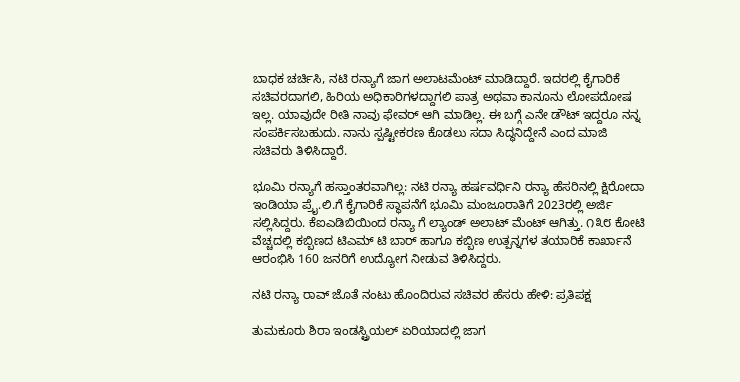ಬಾಧಕ ಚರ್ಚಿಸಿ, ನಟಿ ರನ್ಯಾಗೆ ಜಾಗ ಅಲಾಟಮೆಂಟ್ ಮಾಡಿದ್ದಾರೆ. ಇದರಲ್ಲಿ ಕೈಗಾರಿಕೆ ಸಚಿವರದಾಗಲಿ, ಹಿರಿಯ ಅಧಿಕಾರಿಗಳದ್ದಾಗಲಿ ಪಾತ್ರ ಅಥವಾ ಕಾನೂನು ಲೋಪದೋಷ ಇಲ್ಲ. ಯಾವುದೇ ರೀತಿ ನಾವು ಫೇವರ್ ಆಗಿ ಮಾಡಿಲ್ಲ. ಈ ಬಗ್ಗೆ ಎನೇ ಡೌಟ್ ಇದ್ದರೂ ನನ್ನ ಸಂಪರ್ಕಿಸಬಹುದು. ನಾನು ಸ್ಪಷ್ಟೀಕರಣ ಕೊಡಲು ಸದಾ ಸಿದ್ಧನಿದ್ದೇನೆ ಎಂದ ಮಾಜಿ ಸಚಿವರು ತಿಳಿಸಿದ್ದಾರೆ.

ಭೂಮಿ ರನ್ಯಾಗೆ ಹಸ್ತಾಂತರವಾಗಿಲ್ಲ: ನಟಿ ರನ್ಯಾ ಹರ್ಷವರ್ಧಿನಿ ರನ್ಯಾ ಹೆಸರಿನಲ್ಲಿ ಕ್ಷಿರೋದಾ ಇಂಡಿಯಾ ಪ್ರೈ.ಲಿ.ಗೆ ಕೈಗಾರಿಕೆ ಸ್ಥಾಪನೆಗೆ ಭೂಮಿ ಮಂಜೂರಾತಿಗೆ 2023ರಲ್ಲಿ ಅರ್ಜಿ ಸಲ್ಲಿಸಿದ್ದರು. ಕೆಐಎಡಿಬಿಯಿಂದ ರನ್ಯಾ ಗೆ ಲ್ಯಾಂಡ್ ಅಲಾಟ್ ಮೆಂಟ್ ಆಗಿತ್ತು. ೧೩೮ ಕೋಟಿ ವೆಚ್ಚದಲ್ಲಿ ಕಬ್ಬಿಣದ ಟಿಎಮ್ ಟಿ ಬಾರ್ ಹಾಗೂ ಕಬ್ಬಿಣ ಉತ್ಪನ್ನಗಳ ತಯಾರಿಕೆ ಕಾರ್ಖಾನೆ ಆರಂಭಿಸಿ 160 ಜನರಿಗೆ ಉದ್ಯೋಗ ನೀಡುವ ತಿಳಿಸಿದ್ದರು.

ನಟಿ ರನ್ಯಾ ರಾವ್‌ ಜೊತೆ ನಂಟು ಹೊಂದಿರುವ ಸಚಿವರ ಹೆಸರು ಹೇಳಿ: ಪ್ರತಿಪಕ್ಷ

ತುಮಕೂರು ಶಿರಾ ಇಂಡಸ್ಟ್ರಿಯಲ್ ಏರಿಯಾದಲ್ಲಿ ಜಾಗ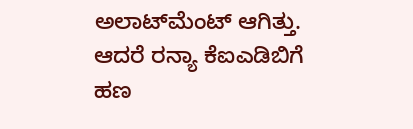ಅಲಾಟ್‌ಮೆಂಟ್‌ ಆಗಿತ್ತು. ಆದರೆ ರನ್ಯಾ ಕೆಐಎಡಿಬಿಗೆ ಹಣ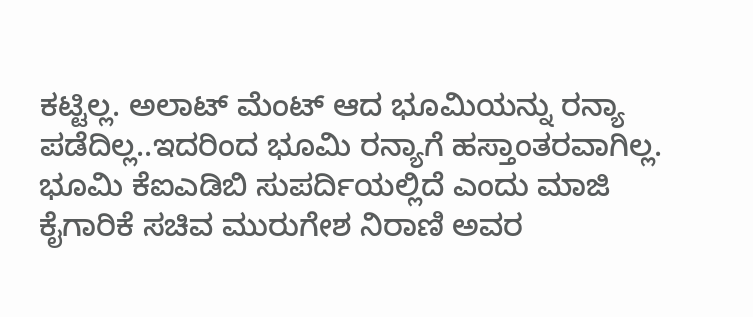ಕಟ್ಟಿಲ್ಲ. ಅಲಾಟ್ ಮೆಂಟ್ ಆದ ಭೂಮಿಯನ್ನು ರನ್ಯಾ ಪಡೆದಿಲ್ಲ..ಇದರಿಂದ ಭೂಮಿ ರನ್ಯಾಗೆ ಹಸ್ತಾಂತರವಾಗಿಲ್ಲ. ಭೂಮಿ ಕೆಐಎಡಿಬಿ ಸುಪರ್ದಿಯಲ್ಲಿದೆ ಎಂದು ಮಾಜಿ ಕೈಗಾರಿಕೆ ಸಚಿವ ಮುರುಗೇಶ ನಿರಾಣಿ ಅವರ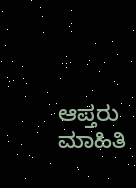ಆಪ್ತರು ಮಾಹಿತಿ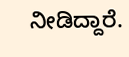ನೀಡಿದ್ದಾರೆ.